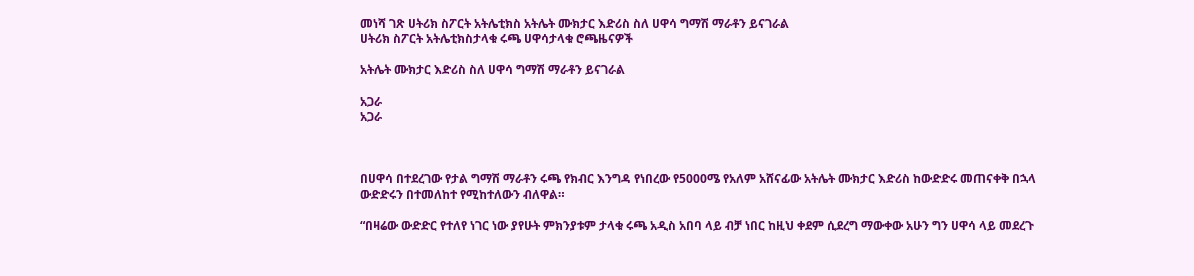መነሻ ገጽ ሀትሪክ ስፖርት አትሌቲክስ አትሌት ሙክታር እድሪስ ስለ ሀዋሳ ግማሽ ማራቶን ይናገራል
ሀትሪክ ስፖርት አትሌቲክስታላቁ ሩጫ ሀዋሳታላቁ ሮጫዜናዎች

አትሌት ሙክታር እድሪስ ስለ ሀዋሳ ግማሽ ማራቶን ይናገራል

አጋራ
አጋራ



በሀዋሳ በተደረገው የታል ግማሽ ማራቶን ሩጫ የክብር እንግዳ የነበረው የ5000ሜ የአለም አሸናፊው አትሌት ሙክታር እድሪስ ከውድድሩ መጠናቀቅ በኋላ ውድድሩን በተመለከተ የሚከተለውን ብለዋል።

“በዛሬው ውድድር የተለየ ነገር ነው ያየሁት ምክንያቱም ታላቁ ሩጫ አዲስ አበባ ላይ ብቻ ነበር ከዚህ ቀደም ሲደረግ ማውቀው አሁን ግን ሀዋሳ ላይ መደረጉ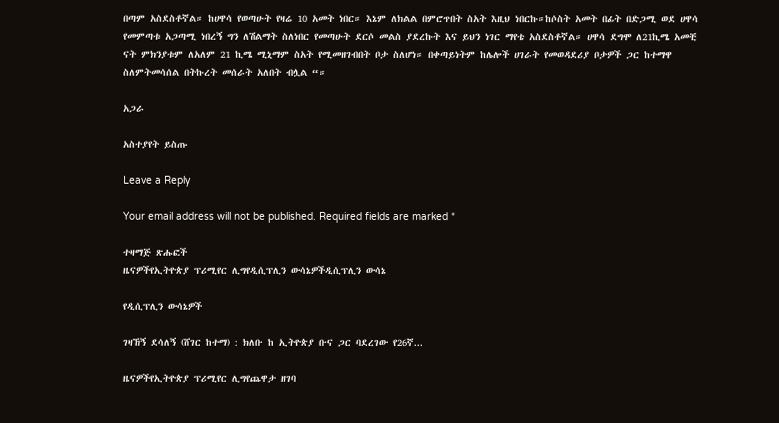በጣም አስደስቶኛል። ከሀዋሳ የወጣሁት የዛሬ 10 አመት ነበር። እኔም ለክልል በምሮጥበት ስአት እዚህ ነበርኩ።ከሶስት አመት በፊት በድጋሚ ወደ ሀዋሳ የመምጣቱ አጋጣሚ ነበረኝ ግን ለሽልማት ስለነበር የመጣሁት ደርሶ መልስ ያደረኩት እና ይህን ነገር ማየቴ አስደስቶኛል። ሀዋሳ ደግሞ ለ21ኪሜ አመቺ ናት ምክንያቱም ለአለም 21 ኪሜ ሚኒማም ስአት የሚመዘገብበት ቦታ ስለሆነ። በቀጣይነትም ከሌሎች ሀገራት የመወዳደሪያ ቦታዎች ጋር ከተማዋ ስለምትመሳሰል በትኩረት መሰራት አለበት ብሏል “።

አጋራ

አስተያየት ይስጡ

Leave a Reply

Your email address will not be published. Required fields are marked *

ተዛማጅ ጽሑፎች
ዜናዎችየኢትዮጵያ ፕሪሚየር ሊግየዲሲፕሊን ውሳኔዎችዲሲፕሊን ውሳኔ

የዲሲፕሊን ውሳኔዎች

ገዛኸኝ ደሳለኝ (ሸገር ከተማ) : ክለቡ ከ ኢትዮጵያ ቡና ጋር ባደረገው የ26ኛ...

ዜናዎችየኢትዮጵያ ፕሪሚየር ሊግየጨዋታ ዘገባ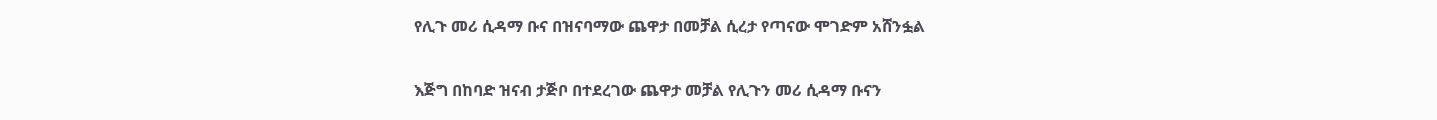የሊጉ መሪ ሲዳማ ቡና በዝናባማው ጨዋታ በመቻል ሲረታ የጣናው ሞገድም አሸንፏል

እጅግ በከባድ ዝናብ ታጅቦ በተደረገው ጨዋታ መቻል የሊጉን መሪ ሲዳማ ቡናን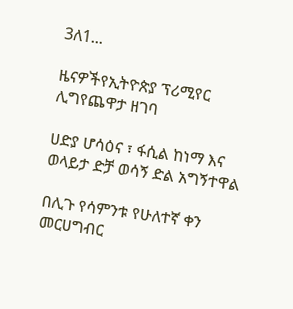3ለ1...

ዜናዎችየኢትዮጵያ ፕሪሚየር ሊግየጨዋታ ዘገባ

ሀድያ ሆሳዕና ፣ ፋሲል ከነማ እና ወላይታ ድቻ ወሳኝ ድል አግኝተዋል

በሊጉ የሳምንቱ የሁለተኛ ቀን መርሀግብር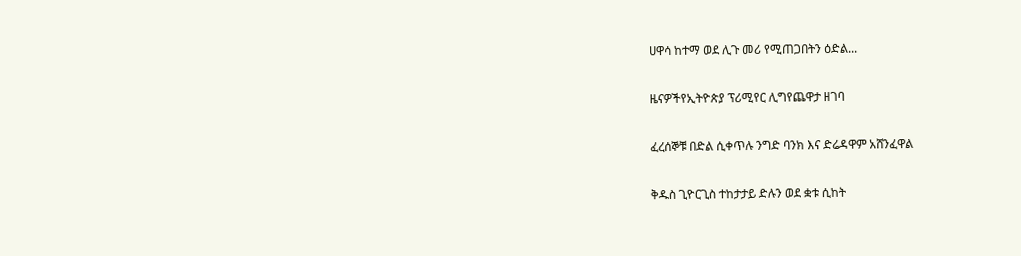ሀዋሳ ከተማ ወደ ሊጉ መሪ የሚጠጋበትን ዕድል...

ዜናዎችየኢትዮጵያ ፕሪሚየር ሊግየጨዋታ ዘገባ

ፈረሰኞቹ በድል ሲቀጥሉ ንግድ ባንክ እና ድሬዳዋም አሸንፈዋል

ቅዱስ ጊዮርጊስ ተከታታይ ድሉን ወደ ቋቱ ሲከት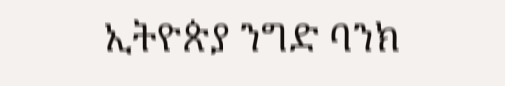ኢትዮጵያ ንግድ ባንክ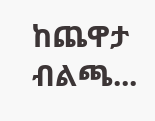ከጨዋታ ብልጫ...